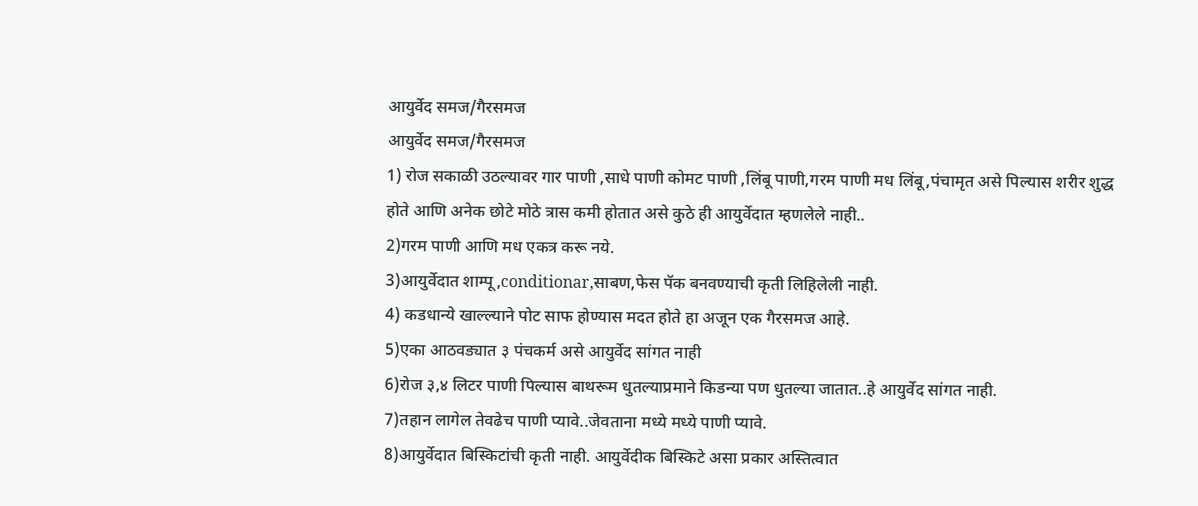आयुर्वेद समज/गैरसमज
आयुर्वेद समज/गैरसमज
1) रोज सकाळी उठल्यावर गार पाणी ,साधे पाणी कोमट पाणी ,लिंबू पाणी,गरम पाणी मध लिंबू,पंचामृत असे पिल्यास शरीर शुद्ध होते आणि अनेक छोटे मोठे त्रास कमी होतात असे कुठे ही आयुर्वेदात म्हणलेले नाही..
2)गरम पाणी आणि मध एकत्र करू नये.
3)आयुर्वेदात शाम्पू,conditionar,साबण,फेस पॅक बनवण्याची कृती लिहिलेली नाही.
4) कडधान्ये खाल्ल्याने पोट साफ होण्यास मदत होते हा अजून एक गैरसमज आहे.
5)एका आठवड्यात ३ पंचकर्म असे आयुर्वेद सांगत नाही
6)रोज ३,४ लिटर पाणी पिल्यास बाथरूम धुतल्याप्रमाने किडन्या पण धुतल्या जातात..हे आयुर्वेद सांगत नाही.
7)तहान लागेल तेवढेच पाणी प्यावे..जेवताना मध्ये मध्ये पाणी प्यावे.
8)आयुर्वेदात बिस्किटांची कृती नाही. आयुर्वेदीक बिस्किटे असा प्रकार अस्तित्वात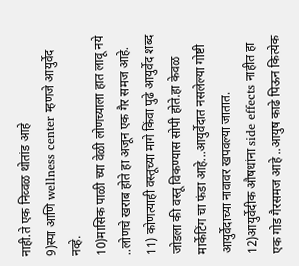नाही.ते एक निव्वळ थोतांड आहे
9)स्पा आणि wellness center म्हणजे आयुर्वेद नव्हे.
10)मासिक पाळी च्या वेळी लोणच्याला हात लावू नये ..लोणचे खराब होते हा अजून एक गैर समज आहे.
11) कोणत्याही वस्तूच्या मागे किंवा पुढे आयुर्वेद शब्द जोडला की वस्तू विकण्यास सोपी होते.हा केवळ मार्केटिंग चा फंडा आहे...आयुर्वेदात नसलेल्या गोष्टी आयुर्वेदाच्या नावावर खपवल्या जातात.
12)आयुर्वेदीक औषधांना side effects नाहीत हा एक गोड गैरसमज आहे ..आयुष काढे पिऊन कित्येक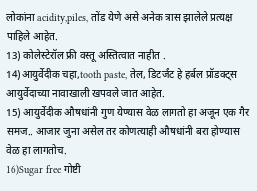लोकांना acidity,piles, तोंड येणे असे अनेक त्रास झालेले प्रत्यक्ष पाहिले आहेत.
13) कोलेस्टेरॉल फ्री वस्तू अस्तित्वात नाहीत .
14)आयुर्वेदीक चहा,tooth paste, तेल, डिटर्जंट हे हर्बल प्रॉडक्ट्स आयुर्वेदाच्या नावाखाली खपवले जात आहेत.
15) आयुर्वेदीक औषधांनी गुण येण्यास वेळ लागतो हा अजून एक गैर समज.. आजार जुना असेल तर कोणत्याही औषधांनी बरा होण्यास वेळ हा लागतोच.
16)Sugar free गोष्टी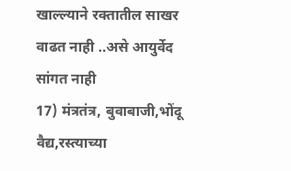खाल्ल्याने रक्तातील साखर वाढत नाही ..असे आयुर्वेद सांगत नाही
17) मंत्रतंत्र, बुवाबाजी,भोंदू वैद्य,रस्त्याच्या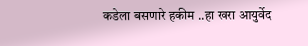कडेला बसणारे हकीम ..हा खरा आयुर्वेद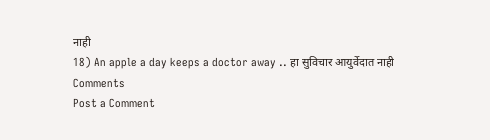नाही
18) An apple a day keeps a doctor away .. हा सुविचार आयुर्वेदात नाही
Comments
Post a Comment